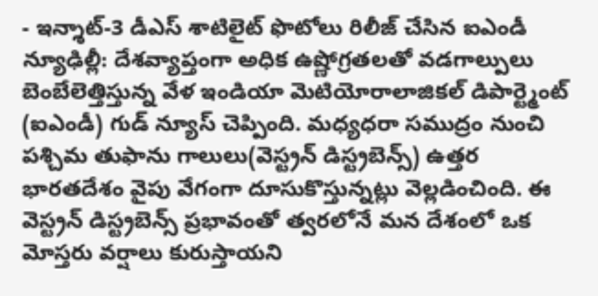- ఇన్శాట్-3 డీఎస్ శాటిలైట్ ఫొటోలు రిలీజ్ చేసిన ఐఎండీ
న్యూఢిల్లీ: దేశవ్యాప్తంగా అధిక ఉష్ణోగ్రతలతో వడగాల్పులు బెంబేలెత్తిస్తున్న వేళ ఇండియా మెటియోరాలాజికల్ డిపార్ట్మెంట్ (ఐఎండీ) గుడ్ న్యూస్ చెప్పింది. మధ్యధరా సముద్రం నుంచి పశ్చిమ తుఫాను గాలులు(వెస్ట్రన్ డిస్ట్రబెన్స్) ఉత్తర భారతదేశం వైపు వేగంగా దూసుకొస్తున్నట్లు వెల్లడించింది. ఈ వెస్ట్రన్ డిస్ట్రబెన్స్ ప్రభావంతో త్వరలోనే మన దేశంలో ఒక మోస్తరు వర్షాలు కురుస్తాయని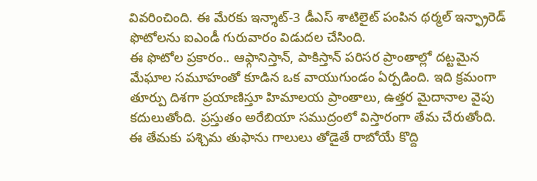వివరించింది. ఈ మేరకు ఇన్శాట్-3 డీఎస్ శాటిలైట్ పంపిన థర్మల్ ఇన్ఫ్రారెడ్ ఫొటోలను ఐఎండీ గురువారం విడుదల చేసింది.
ఈ ఫొటోల ప్రకారం.. ఆఫ్గానిస్తాన్, పాకిస్తాన్ పరిసర ప్రాంతాల్లో దట్టమైన మేఘాల సమూహంతో కూడిన ఒక వాయుగుండం ఏర్పడింది. ఇది క్రమంగా తూర్పు దిశగా ప్రయాణిస్తూ హిమాలయ ప్రాంతాలు, ఉత్తర మైదానాల వైపు కదులుతోంది. ప్రస్తుతం అరేబియా సముద్రంలో విస్తారంగా తేమ చేరుతోంది.
ఈ తేమకు పశ్చిమ తుఫాను గాలులు తోడైతే రాబోయే కొద్ది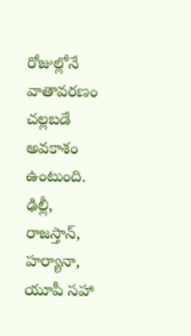రోజుల్లోనే వాతావరణం చల్లబడే అవకాశం ఉంటుంది. ఢిల్లీ, రాజస్తాన్, హర్యానా, యూపీ సహా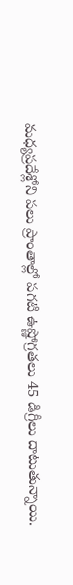మధ్యప్రదేశ్లోని పలు ప్రాంతాల్లో పగటి ఉష్ణోగ్రతలు 45 డిగ్రీలు దాటుతున్నాయి.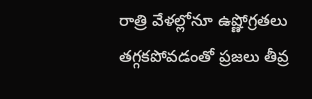రాత్రి వేళల్లోనూ ఉష్ణోగ్రతలు తగ్గకపోవడంతో ప్రజలు తీవ్ర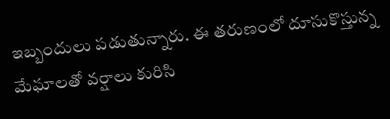ఇబ్బందులు పడుతున్నారు. ఈ తరుణంలో దూసుకొస్తున్న మేఘాలతో వర్షాలు కురిసి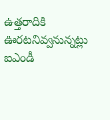ఉత్తరాదికి ఊరటనివ్వనున్నట్లు ఐఎండీ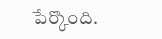పేర్కొంది.